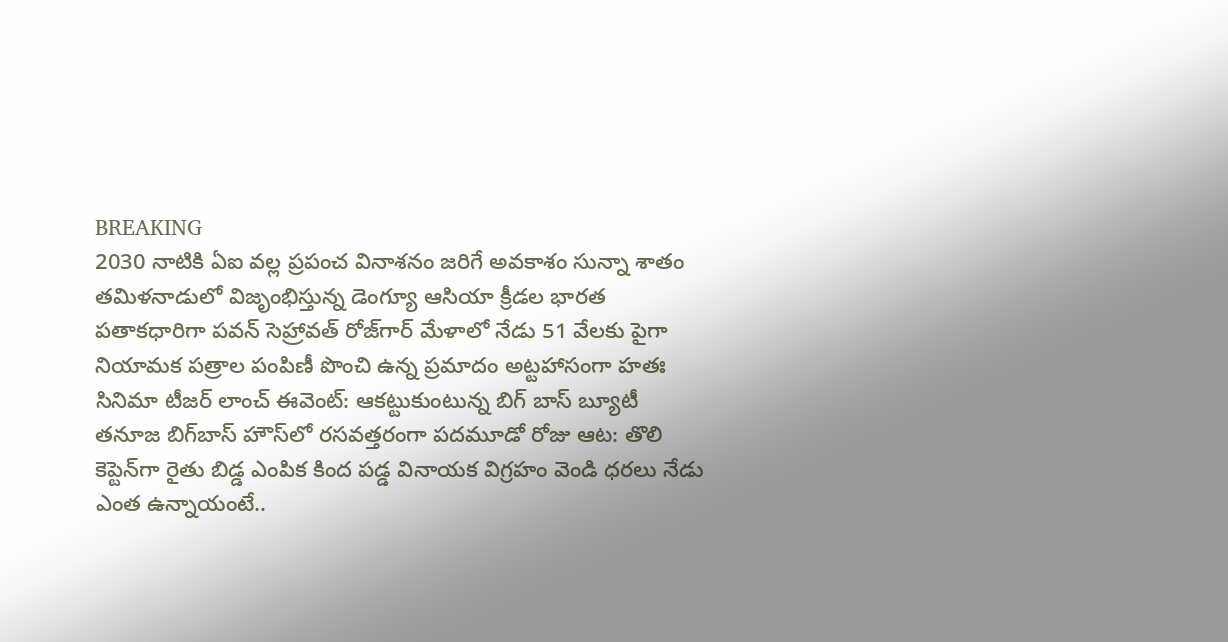BREAKING
2030 నాటికి ఏఐ వల్ల ప్రపంచ వినాశనం జరిగే అవకాశం సున్నా శాతం తమిళనాడులో విజృంభిస్తున్న డెంగ్యూ ఆసియా క్రీడల భారత పతాకధారిగా పవన్ సెహ్రావత్ రోజ్‌గార్ మేళాలో నేడు 51 వేలకు పైగా నియామక పత్రాల పంపిణీ పొంచి ఉన్న ప్రమాదం అట్టహాసంగా హతః సినిమా టీజర్ లాంచ్ ఈవెంట్: ఆకట్టుకుంటున్న బిగ్ బాస్ బ్యూటీ తనూజ బిగ్‌బాస్‌ హౌస్‌లో రసవత్తరంగా పదమూడో రోజు ఆట: తొలి కెప్టెన్‌గా రైతు బిడ్డ ఎంపిక కింద పడ్డ వినాయక విగ్రహం వెండి ధరలు నేడు ఎంత ఉన్నాయంటే..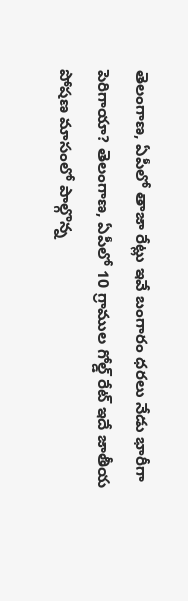తెలంగాణ, ఏపీలో తాజా రేట్లు ఇవే బంగారం ధరలు నేడు భారీగా పెరిగాయా? తెలంగాణ, ఏపీలో 10 గ్రాముల గోల్డ్ రేట్ ఇదే జాతీయ పోషణ మాసంలో పాల్గొన్న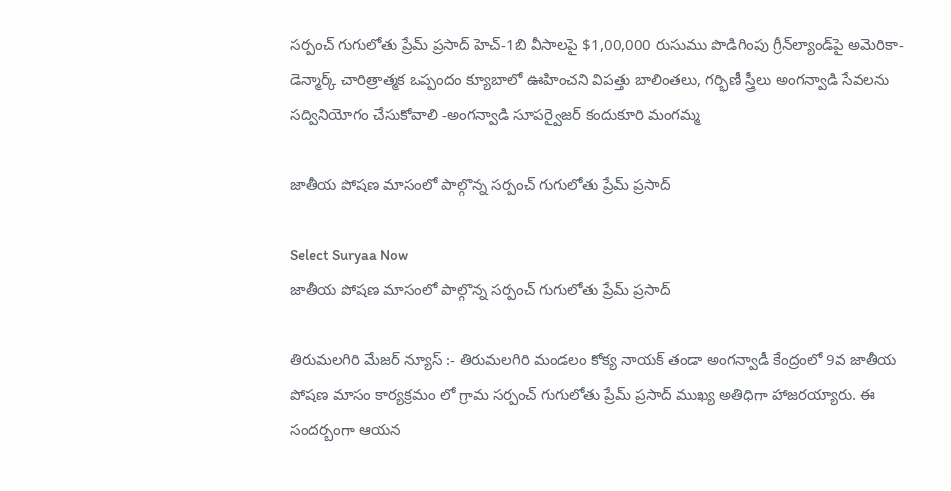సర్పంచ్ గుగులోతు ప్రేమ్ ప్రసాద్ హెచ్-1బి వీసాలపై $1,00,000 రుసుము పొడిగింపు గ్రీన్‌ల్యాండ్‌పై అమెరికా-డెన్మార్క్‌ చారిత్రాత్మక ఒప్పందం క్యూబాలో ఊహించని విపత్తు బాలింతలు, గర్భిణీ స్త్రీలు అంగన్వాడి సేవలను సద్వినియోగం చేసుకోవాలి -అంగన్వాడి సూపర్వైజర్ కందుకూరి మంగమ్మ

జాతీయ పోషణ మాసంలో పాల్గొన్న సర్పంచ్ గుగులోతు ప్రేమ్ ప్రసాద్

Select Suryaa Now
జాతీయ పోషణ మాసంలో పాల్గొన్న సర్పంచ్ గుగులోతు ప్రేమ్ ప్రసాద్

తిరుమలగిరి మేజర్ న్యూస్ :- తిరుమలగిరి మండలం కోక్య నాయక్ తండా అంగన్వాడీ కేంద్రంలో 9వ జాతీయ పోషణ మాసం కార్యక్రమం లో గ్రామ సర్పంచ్ గుగులోతు ప్రేమ్ ప్రసాద్ ముఖ్య అతిధిగా హాజరయ్యారు. ఈ సందర్బంగా ఆయన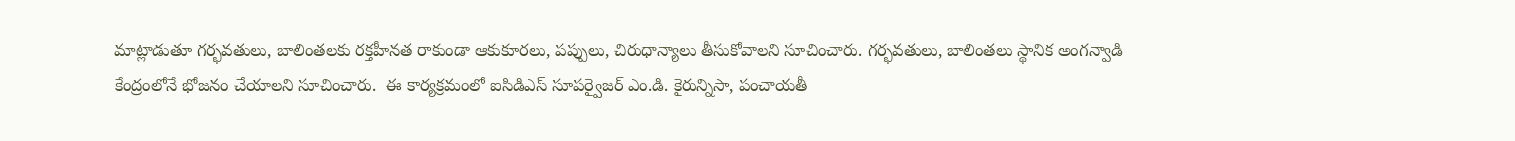మాట్లాడుతూ గర్భవతులు, బాలింతలకు రక్తహీనత రాకుండా ఆకుకూరలు, పప్పులు, చిరుధాన్యాలు తీసుకోవాలని సూచించారు. గర్భవతులు, బాలింతలు స్థానిక అంగన్వాడి కేంద్రంలోనే భోజనం చేయాలని సూచించారు.  ఈ కార్యక్రమంలో ఐసిడిఎస్ సూపర్వైజర్ ఎం.డి. కైరున్నిసా, పంచాయతీ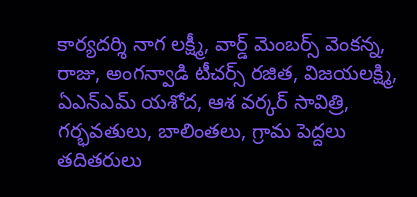కార్యదర్శి నాగ లక్ష్మీ, వార్డ్ మెంబర్స్ వెంకన్న, రాజు, అంగన్వాడి టీచర్స్ రజిత, విజయలక్ష్మి, ఏఎన్ఎమ్ యశోద, ఆశ వర్కర్ సావిత్రి, గర్భవతులు, బాలింతలు, గ్రామ పెద్దలు తదితరులు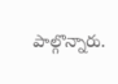పాల్గొన్నారు.